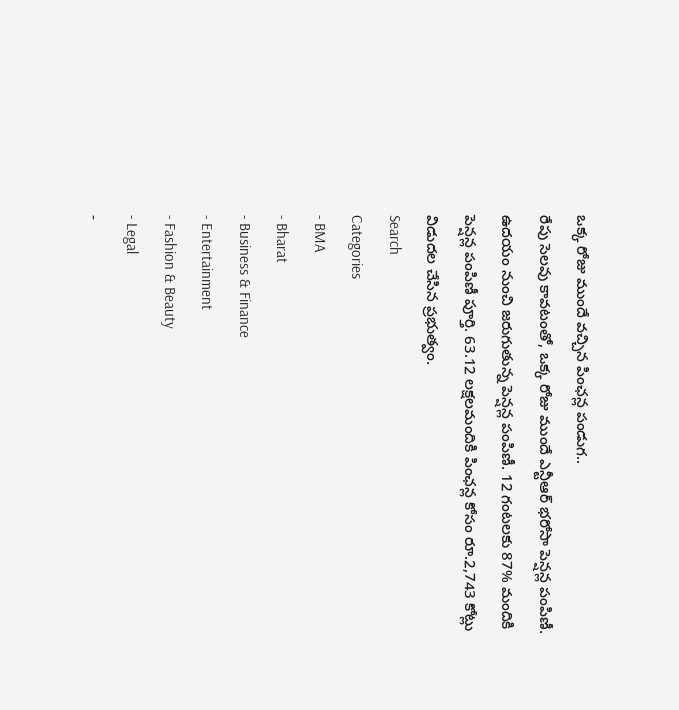ఒక్క రోజు ముందే వచ్చిన పింఛన్ల పండుగ..
రేపు సెలవు కావటంతో, ఒక్క రోజు ముందే ఎన్టీఆర్ భరోసా పెన్షన్ల పంపిణీ. ఉదయం నుంచి జరుగుతున్న పెన్షన్ల పంపిణీ. 12 గంటలకు 87% మందికి పెన్షన్ల పంపిణీ పూర్తి. 63.12 లక్షలమందికి పింఛన్ల కోసం రూ.2,743 కోట్లు విడుదల చేసిన ప్రభుత్వం.
Search
Categories
- BMA
- Bharat
- Business & Finance
- Entertainment
- Fashion & Beauty
- Legal
-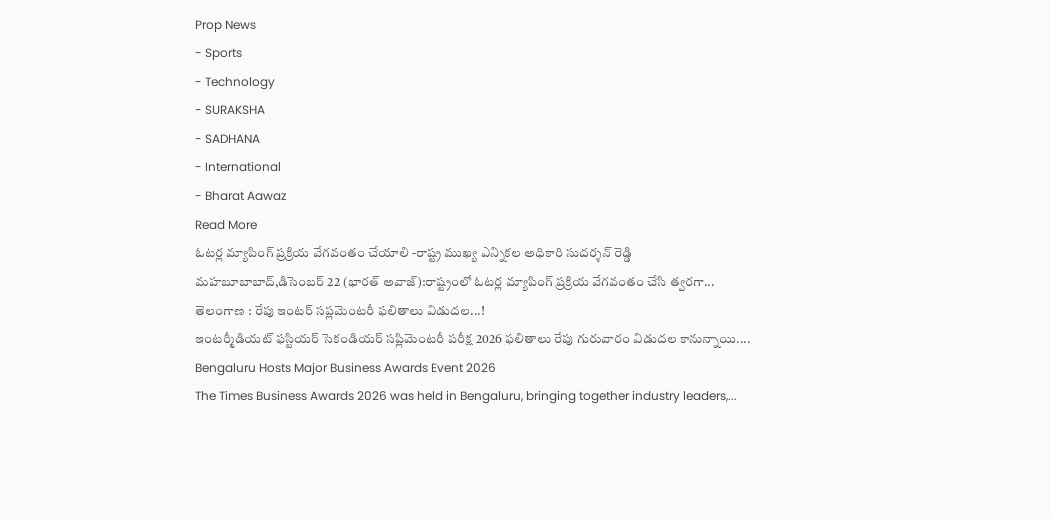Prop News
- Sports
- Technology
- SURAKSHA
- SADHANA
- International
- Bharat Aawaz
Read More
ఓటర్ల మ్యాపింగ్ ప్రక్రియ వేగవంతం చేయాలి -రాష్ట్ర ముఖ్య ఎన్నికల అధికారి సుదర్శన్ రెడ్డి
మహబూబాబాద్,డిసెంబర్ 22 (భారత్ అవాజ్):రాష్ట్రంలో ఓటర్ల మ్యాపింగ్ ప్రక్రియ వేగవంతం చేసి త్వరగా...
తెలంగాణ : రేపు ఇంటర్ సప్లమెంటరీ ఫలితాలు విడుదల...!
ఇంటర్మీడియట్ ఫస్టియర్ సెకండియర్ సప్లిమెంటరీ పరీక్ష 2026 ఫలితాలు రేపు గురువారం విడుదల కానున్నాయి....
Bengaluru Hosts Major Business Awards Event 2026
The Times Business Awards 2026 was held in Bengaluru, bringing together industry leaders,...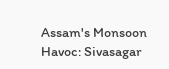Assam's Monsoon Havoc: Sivasagar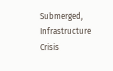Submerged, Infrastructure Crisis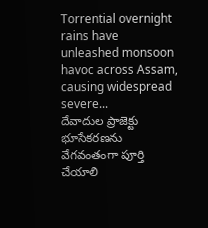Torrential overnight rains have unleashed monsoon havoc across Assam, causing widespread severe...
దేవాదుల ప్రాజెక్టు భూసేకరణను వేగవంతంగా పూర్తి చేయాలి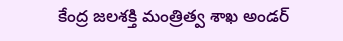కేంద్ర జలశక్తి మంత్రిత్వ శాఖ అండర్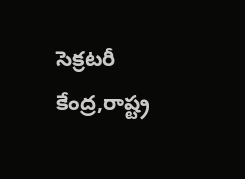సెక్రటరీ
కేంద్ర,రాష్ట్ర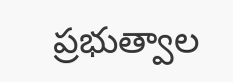ప్రభుత్వాల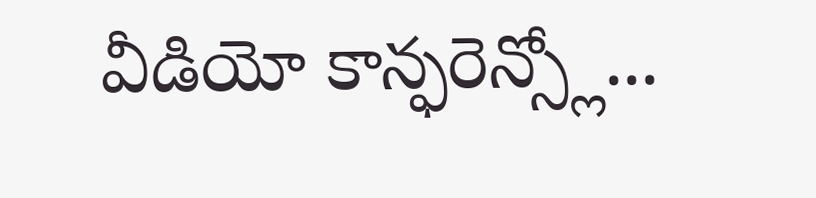వీడియో కాన్ఫరెన్స్లో...